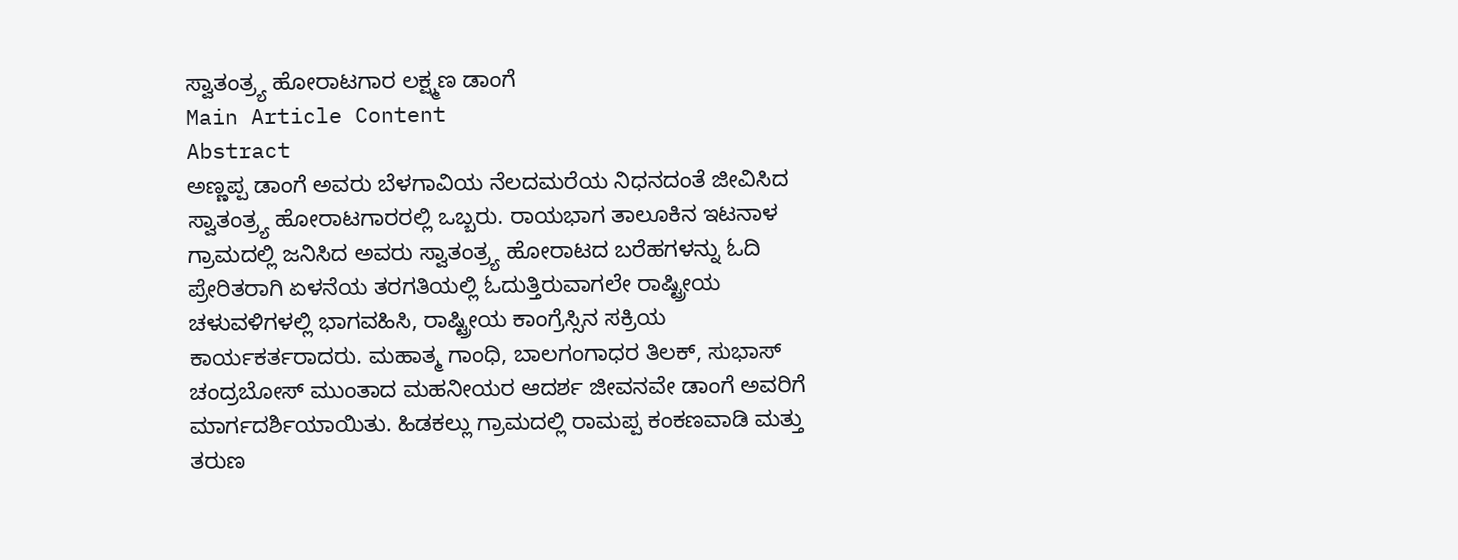ಸ್ವಾತಂತ್ರ್ಯ ಹೋರಾಟಗಾರ ಲಕ್ಷ್ಮಣ ಡಾಂಗೆ
Main Article Content
Abstract
ಅಣ್ಣಪ್ಪ ಡಾಂಗೆ ಅವರು ಬೆಳಗಾವಿಯ ನೆಲದಮರೆಯ ನಿಧನದಂತೆ ಜೀವಿಸಿದ ಸ್ವಾತಂತ್ರ್ಯ ಹೋರಾಟಗಾರರಲ್ಲಿ ಒಬ್ಬರು. ರಾಯಭಾಗ ತಾಲೂಕಿನ ಇಟನಾಳ ಗ್ರಾಮದಲ್ಲಿ ಜನಿಸಿದ ಅವರು ಸ್ವಾತಂತ್ರ್ಯ ಹೋರಾಟದ ಬರೆಹಗಳನ್ನು ಓದಿ ಪ್ರೇರಿತರಾಗಿ ಏಳನೆಯ ತರಗತಿಯಲ್ಲಿ ಓದುತ್ತಿರುವಾಗಲೇ ರಾಷ್ಟ್ರೀಯ ಚಳುವಳಿಗಳಲ್ಲಿ ಭಾಗವಹಿಸಿ, ರಾಷ್ಟ್ರೀಯ ಕಾಂಗ್ರೆಸ್ಸಿನ ಸಕ್ರಿಯ ಕಾರ್ಯಕರ್ತರಾದರು. ಮಹಾತ್ಮ ಗಾಂಧಿ, ಬಾಲಗಂಗಾಧರ ತಿಲಕ್, ಸುಭಾಸ್ ಚಂದ್ರಬೋಸ್ ಮುಂತಾದ ಮಹನೀಯರ ಆದರ್ಶ ಜೀವನವೇ ಡಾಂಗೆ ಅವರಿಗೆ ಮಾರ್ಗದರ್ಶಿಯಾಯಿತು. ಹಿಡಕಲ್ಲು ಗ್ರಾಮದಲ್ಲಿ ರಾಮಪ್ಪ ಕಂಕಣವಾಡಿ ಮತ್ತು ತರುಣ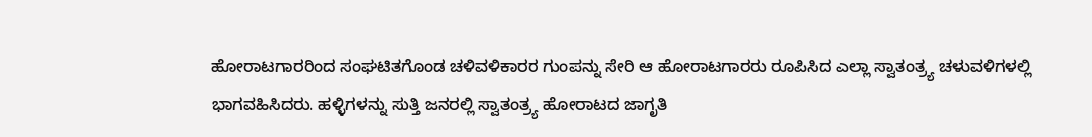ಹೋರಾಟಗಾರರಿಂದ ಸಂಘಟಿತಗೊಂಡ ಚಳಿವಳಿಕಾರರ ಗುಂಪನ್ನು ಸೇರಿ ಆ ಹೋರಾಟಗಾರರು ರೂಪಿಸಿದ ಎಲ್ಲಾ ಸ್ವಾತಂತ್ರ್ಯ ಚಳುವಳಿಗಳಲ್ಲಿ ಭಾಗವಹಿಸಿದರು. ಹಳ್ಳಿಗಳನ್ನು ಸುತ್ತಿ ಜನರಲ್ಲಿ ಸ್ವಾತಂತ್ರ್ಯ ಹೋರಾಟದ ಜಾಗೃತಿ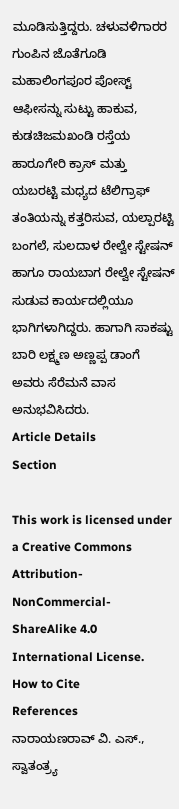ಮೂಡಿಸುತ್ತಿದ್ದರು. ಚಳುವಳಿಗಾರರ ಗುಂಪಿನ ಜೊತೆಗೂಡಿ ಮಹಾಲಿಂಗಪೂರ ಪೋಸ್ಟ್ ಆಫೀಸನ್ನು ಸುಟ್ಟು ಹಾಕುವ, ಕುಡಚಿಜಮಖಂಡಿ ರಸ್ತೆಯ ಹಾರೂಗೇರಿ ಕ್ರಾಸ್ ಮತ್ತು ಯಬರಟ್ಟಿ ಮಧ್ಯದ ಟೆಲಿಗ್ರಾಫ್ ತಂತಿಯನ್ನು ಕತ್ತರಿಸುವ, ಯಲ್ಪಾರಟ್ಟಿ ಬಂಗಲೆ, ಸುಲದಾಳ ರೇಲ್ವೇ ಸ್ಟೇಷನ್ ಹಾಗೂ ರಾಯಬಾಗ ರೇಲ್ವೇ ಸ್ಟೇಷನ್ ಸುಡುವ ಕಾರ್ಯದಲ್ಲಿಯೂ ಭಾಗಿಗಳಾಗಿದ್ದರು. ಹಾಗಾಗಿ ಸಾಕಷ್ಟು ಬಾರಿ ಲಕ್ಷ್ಮಣ ಅಣ್ಣಪ್ಪ ಡಾಂಗೆ ಅವರು ಸೆರೆಮನೆ ವಾಸ ಅನುಭವಿಸಿದರು.
Article Details
Section

This work is licensed under a Creative Commons Attribution-NonCommercial-ShareAlike 4.0 International License.
How to Cite
References
ನಾರಾಯಣರಾವ್ ವಿ. ಎಸ್., ಸ್ವಾತಂತ್ರ್ಯ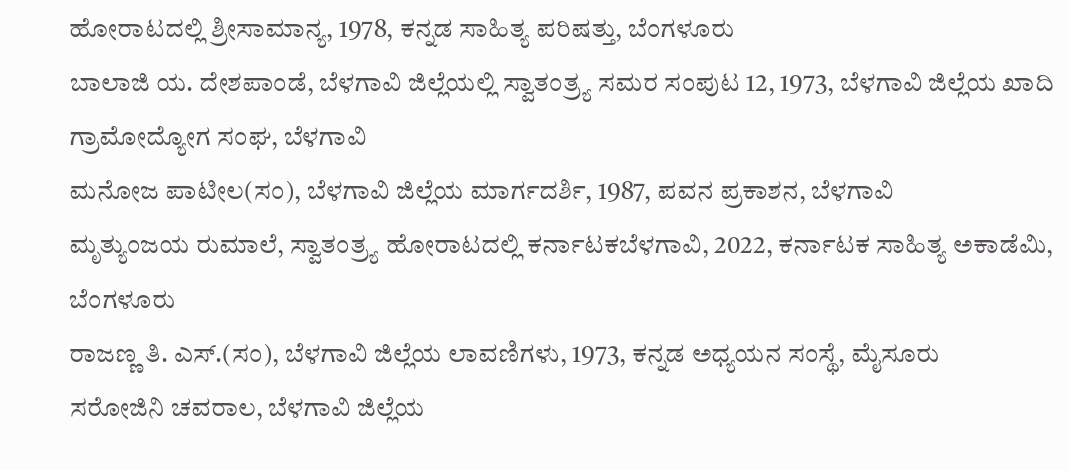ಹೋರಾಟದಲ್ಲಿ ಶ್ರೀಸಾಮಾನ್ಯ, 1978, ಕನ್ನಡ ಸಾಹಿತ್ಯ ಪರಿಷತ್ತು, ಬೆಂಗಳೂರು
ಬಾಲಾಜಿ ಯ. ದೇಶಪಾಂಡೆ, ಬೆಳಗಾವಿ ಜಿಲ್ಲೆಯಲ್ಲಿ ಸ್ವಾತಂತ್ರ್ಯ ಸಮರ ಸಂಪುಟ 12, 1973, ಬೆಳಗಾವಿ ಜಿಲ್ಲೆಯ ಖಾದಿ ಗ್ರಾಮೋದ್ಯೋಗ ಸಂಘ, ಬೆಳಗಾವಿ
ಮನೋಜ ಪಾಟೀಲ(ಸಂ), ಬೆಳಗಾವಿ ಜಿಲ್ಲೆಯ ಮಾರ್ಗದರ್ಶಿ, 1987, ಪವನ ಪ್ರಕಾಶನ, ಬೆಳಗಾವಿ
ಮೃತ್ಯುಂಜಯ ರುಮಾಲೆ, ಸ್ವಾತಂತ್ರ್ಯ ಹೋರಾಟದಲ್ಲಿ ಕರ್ನಾಟಕಬೆಳಗಾವಿ, 2022, ಕರ್ನಾಟಕ ಸಾಹಿತ್ಯ ಅಕಾಡೆಮಿ, ಬೆಂಗಳೂರು
ರಾಜಣ್ಣ ತಿ. ಎಸ್.(ಸಂ), ಬೆಳಗಾವಿ ಜಿಲ್ಲೆಯ ಲಾವಣಿಗಳು, 1973, ಕನ್ನಡ ಅಧ್ಯಯನ ಸಂಸ್ಥೆ, ಮೈಸೂರು
ಸರೋಜಿನಿ ಚವರಾಲ, ಬೆಳಗಾವಿ ಜಿಲ್ಲೆಯ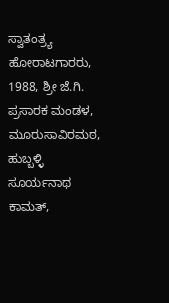ಸ್ವಾತಂತ್ರ್ಯ ಹೋರಾಟಗಾರರು, 1988, ಶ್ರೀ ಜೆ.ಗಿ. ಪ್ರಸಾರಕ ಮಂಡಳ, ಮೂರುಸಾವಿರಮಠ, ಹುಬ್ಬಳ್ಳಿ
ಸೂರ್ಯನಾಥ ಕಾಮತ್,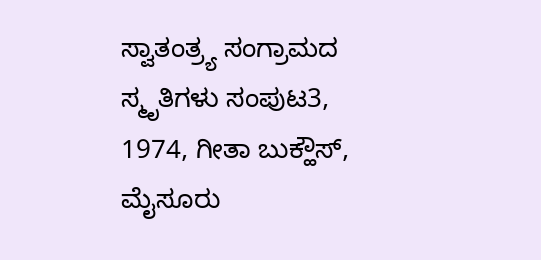ಸ್ವಾತಂತ್ರ್ಯ ಸಂಗ್ರಾಮದ ಸ್ಮೃತಿಗಳು ಸಂಪುಟ3, 1974, ಗೀತಾ ಬುಕ್ಹೌಸ್, ಮೈಸೂರು